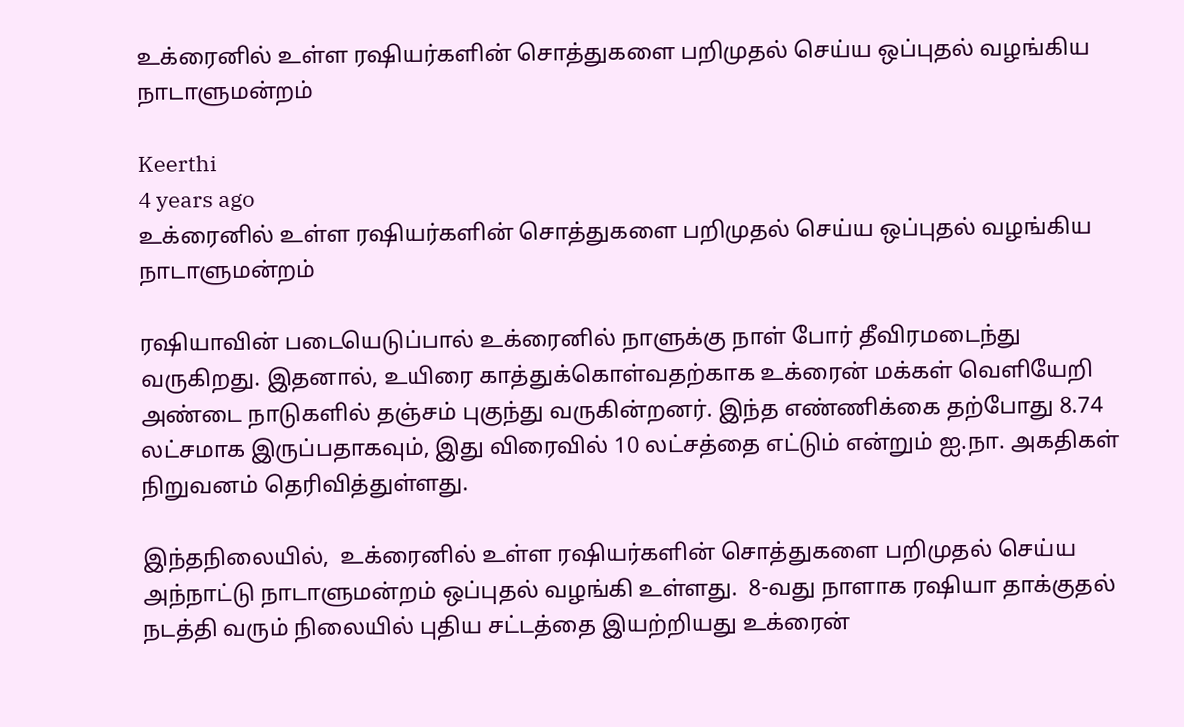உக்ரைனில் உள்ள ரஷியர்களின் சொத்துகளை பறிமுதல் செய்ய ஒப்புதல் வழங்கிய நாடாளுமன்றம்

Keerthi
4 years ago
உக்ரைனில் உள்ள ரஷியர்களின் சொத்துகளை பறிமுதல் செய்ய ஒப்புதல் வழங்கிய நாடாளுமன்றம்

ரஷியாவின் படையெடுப்பால் உக்ரைனில் நாளுக்கு நாள் போர் தீவிரமடைந்து வருகிறது. இதனால், உயிரை காத்துக்கொள்வதற்காக உக்ரைன் மக்கள் வெளியேறி அண்டை நாடுகளில் தஞ்சம் புகுந்து வருகின்றனர். இந்த எண்ணிக்கை தற்போது 8.74 லட்சமாக இருப்பதாகவும், இது விரைவில் 10 லட்சத்தை எட்டும் என்றும் ஐ.நா. அகதிகள் நிறுவனம் தெரிவித்துள்ளது.

இந்தநிலையில்,  உக்ரைனில் உள்ள ரஷியர்களின் சொத்துகளை பறிமுதல் செய்ய அந்நாட்டு நாடாளுமன்றம் ஒப்புதல் வழங்கி உள்ளது.  8-வது நாளாக ரஷியா தாக்குதல் நடத்தி வரும் நிலையில் புதிய சட்டத்தை இயற்றியது உக்ரைன்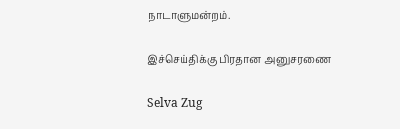நாடாளுமன்றம்.

இச்செய்திக்கு பிரதான அனுசரணை

Selva Zug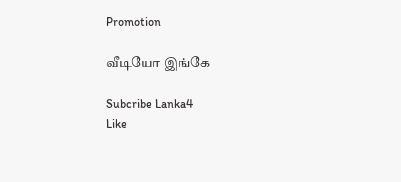Promotion

வீடியோ இங்கே

Subcribe Lanka4
Like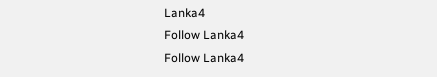Lanka4
Follow Lanka4
Follow Lanka4